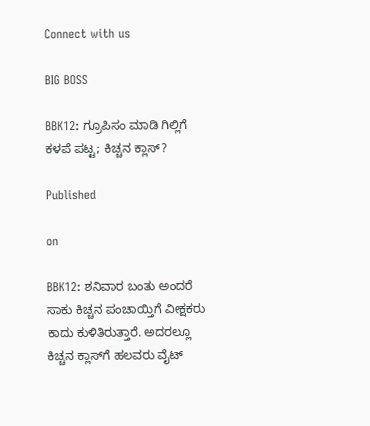Connect with us

BIG BOSS

BBK12: ಗ್ರೂಪಿಸಂ ಮಾಡಿ ಗಿಲ್ಲಿಗೆ ಕಳಪೆ ಪಟ್ಟ; ಕಿಚ್ಚನ ಕ್ಲಾಸ್?

Published

on

BBK12: ಶನಿವಾರ ಬಂತು ಅಂದರೆ ಸಾಕು ಕಿಚ್ಚನ ಪಂಚಾಯ್ತಿಗೆ ವೀಕ್ಷಕರು ಕಾದು ಕುಳಿತಿರುತ್ತಾರೆ. ಅದರಲ್ಲೂ ಕಿಚ್ಚನ ಕ್ಲಾಸ್‌ಗೆ ಹಲವರು ವೈಟ್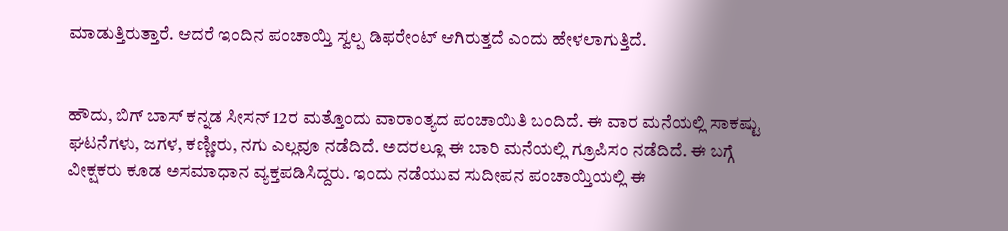ಮಾಡುತ್ತಿರುತ್ತಾರೆ. ಆದರೆ ಇಂದಿನ ಪಂಚಾಯ್ತಿ ಸ್ವಲ್ಪ ಡಿಫರೇಂಟ್ ಆಗಿರುತ್ತದೆ ಎಂದು ಹೇಳಲಾಗುತ್ತಿದೆ.


ಹೌದು, ಬಿಗ್ ಬಾಸ್ ಕನ್ನಡ ಸೀಸನ್ 12ರ ಮತ್ತೊಂದು ವಾರಾಂತ್ಯದ ಪಂಚಾಯಿತಿ ಬಂದಿದೆ. ಈ ವಾರ ಮನೆಯಲ್ಲಿ ಸಾಕಷ್ಟು ಘಟನೆಗಳು, ಜಗಳ, ಕಣ್ಣೀರು, ನಗು ಎಲ್ಲವೂ ನಡೆದಿದೆ. ಅದರಲ್ಲೂ ಈ ಬಾರಿ ಮನೆಯಲ್ಲಿ ಗ್ರೂಪಿಸಂ ನಡೆದಿದೆ. ಈ ಬಗ್ಗೆ ವೀಕ್ಷಕರು ಕೂಡ ಅಸಮಾಧಾನ ವ್ಯಕ್ತಪಡಿಸಿದ್ದರು. ಇಂದು ನಡೆಯುವ ಸುದೀಪನ ಪಂಚಾಯ್ತಿಯಲ್ಲಿ ಈ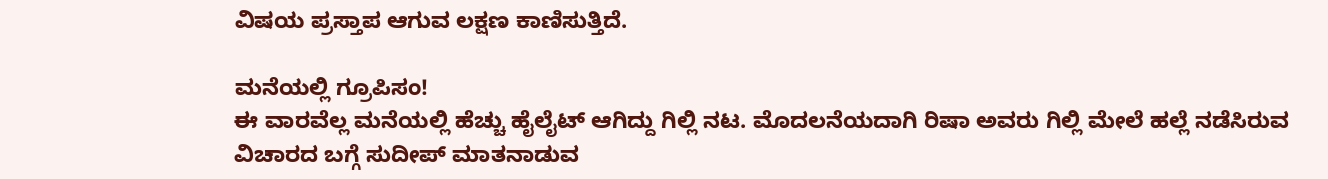ವಿಷಯ ಪ್ರಸ್ತಾಪ ಆಗುವ ಲಕ್ಷಣ ಕಾಣಿಸುತ್ತಿದೆ.

ಮನೆಯಲ್ಲಿ ಗ್ರೂಪಿಸಂ!
ಈ ವಾರವೆಲ್ಲ ಮನೆಯಲ್ಲಿ ಹೆಚ್ಚು ಹೈಲೈಟ್ ಆಗಿದ್ದು ಗಿಲ್ಲಿ ನಟ. ಮೊದಲನೆಯದಾಗಿ ರಿಷಾ ಅವರು ಗಿಲ್ಲಿ ಮೇಲೆ ಹಲ್ಲೆ ನಡೆಸಿರುವ ವಿಚಾರದ ಬಗ್ಗೆ ಸುದೀಪ್ ಮಾತನಾಡುವ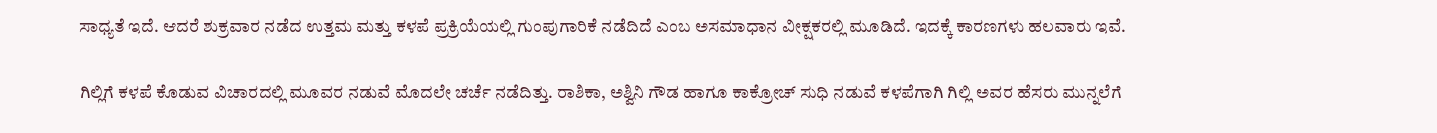ಸಾಧ್ಯತೆ ಇದೆ. ಆದರೆ ಶುಕ್ರವಾರ ನಡೆದ ಉತ್ತಮ ಮತ್ತು ಕಳಪೆ ಪ್ರಕ್ರಿಯೆಯಲ್ಲಿ ಗುಂಪುಗಾರಿಕೆ ನಡೆದಿದೆ ಎಂಬ ಅಸಮಾಧಾನ ವೀಕ್ಷಕರಲ್ಲಿ ಮೂಡಿದೆ. ಇದಕ್ಕೆ ಕಾರಣಗಳು ಹಲವಾರು ಇವೆ.

ಗಿಲ್ಲಿಗೆ ಕಳಪೆ ಕೊಡುವ ವಿಚಾರದಲ್ಲಿ ಮೂವರ ನಡುವೆ ಮೊದಲೇ ಚರ್ಚೆ ನಡೆದಿತ್ತು. ರಾಶಿಕಾ, ಅಶ್ವಿನಿ ಗೌಡ ಹಾಗೂ ಕಾಕ್ರೋಚ್ ಸುಧಿ ನಡುವೆ ಕಳಪೆಗಾಗಿ ಗಿಲ್ಲಿ ಅವರ ಹೆಸರು ಮುನ್ನಲೆಗೆ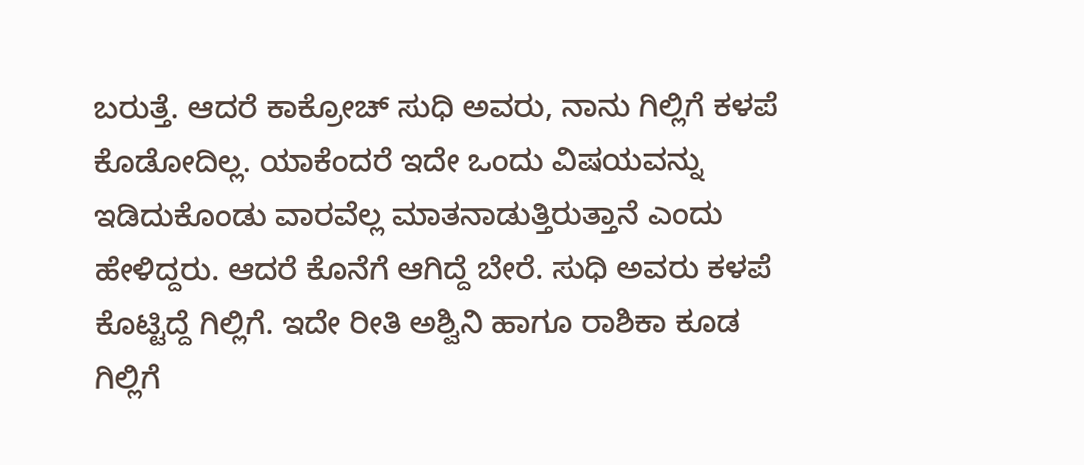ಬರುತ್ತೆ. ಆದರೆ ಕಾಕ್ರೋಚ್ ಸುಧಿ ಅವರು, ನಾನು ಗಿಲ್ಲಿಗೆ ಕಳಪೆ ಕೊಡೋದಿಲ್ಲ. ಯಾಕೆಂದರೆ ಇದೇ ಒಂದು ವಿಷಯವನ್ನು ಇಡಿದುಕೊಂಡು ವಾರವೆಲ್ಲ ಮಾತನಾಡುತ್ತಿರುತ್ತಾನೆ ಎಂದು ಹೇಳಿದ್ದರು. ಆದರೆ ಕೊನೆಗೆ ಆಗಿದ್ದೆ ಬೇರೆ. ಸುಧಿ ಅವರು ಕಳಪೆ ಕೊಟ್ಟಿದ್ದೆ ಗಿಲ್ಲಿಗೆ. ಇದೇ ರೀತಿ ಅಶ್ವಿನಿ ಹಾಗೂ ರಾಶಿಕಾ ಕೂಡ ಗಿಲ್ಲಿಗೆ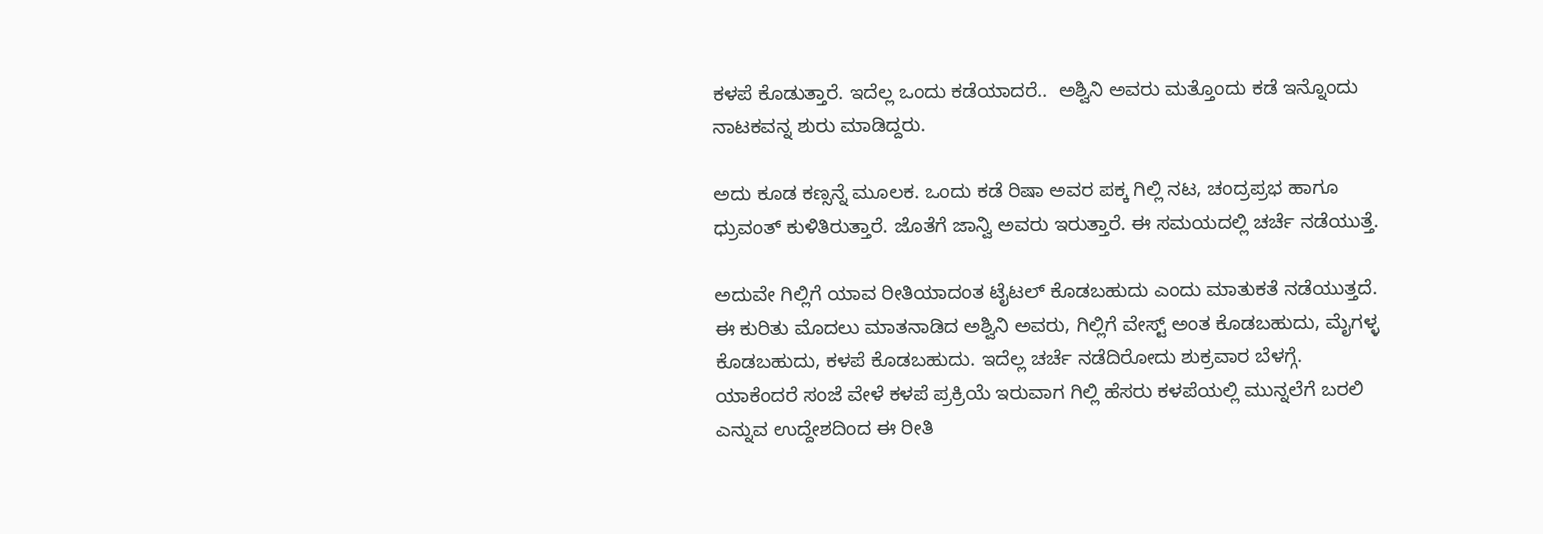ಕಳಪೆ ಕೊಡುತ್ತಾರೆ. ಇದೆಲ್ಲ ಒಂದು ಕಡೆಯಾದರೆ..  ಅಶ್ವಿನಿ ಅವರು ಮತ್ತೊಂದು ಕಡೆ ಇನ್ನೊಂದು ನಾಟಕವನ್ನ ಶುರು ಮಾಡಿದ್ದರು.

ಅದು ಕೂಡ ಕಣ್ಸನ್ನೆ ಮೂಲಕ. ಒಂದು ಕಡೆ ರಿಷಾ ಅವರ ಪಕ್ಕ ಗಿಲ್ಲಿ ನಟ, ಚಂದ್ರಪ್ರಭ ಹಾಗೂ ಧ್ರುವಂತ್ ಕುಳಿತಿರುತ್ತಾರೆ. ಜೊತೆಗೆ ಜಾನ್ವಿ ಅವರು ಇರುತ್ತಾರೆ. ಈ ಸಮಯದಲ್ಲಿ ಚರ್ಚೆ ನಡೆಯುತ್ತೆ.

ಅದುವೇ ಗಿಲ್ಲಿಗೆ ಯಾವ ರೀತಿಯಾದಂತ ಟೈಟಲ್ ಕೊಡಬಹುದು ಎಂದು ಮಾತುಕತೆ ನಡೆಯುತ್ತದೆ. ಈ ಕುರಿತು ಮೊದಲು ಮಾತನಾಡಿದ ಅಶ್ವಿನಿ ಅವರು, ಗಿಲ್ಲಿಗೆ ವೇಸ್ಟ್ ಅಂತ ಕೊಡಬಹುದು, ಮೈಗಳ್ಳ ಕೊಡಬಹುದು, ಕಳಪೆ ಕೊಡಬಹುದು. ಇದೆಲ್ಲ ಚರ್ಚೆ ನಡೆದಿರೋದು ಶುಕ್ರವಾರ ಬೆಳಗ್ಗೆ. ಯಾಕೆಂದರೆ ಸಂಜೆ ವೇಳೆ ಕಳಪೆ ಪ್ರಕ್ರಿಯೆ ಇರುವಾಗ ಗಿಲ್ಲಿ ಹೆಸರು ಕಳಪೆಯಲ್ಲಿ ಮುನ್ನಲೆಗೆ ಬರಲಿ ಎನ್ನುವ ಉದ್ದೇಶದಿಂದ ಈ ರೀತಿ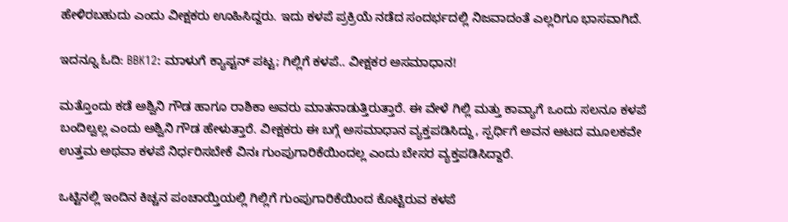ಹೇಳಿರಬಹುದು ಎಂದು ವೀಕ್ಷಕರು ಊಹಿಸಿದ್ದರು. ಇದು ಕಳಪೆ ಪ್ರಕ್ರಿಯೆ ನಡೆದ ಸಂದರ್ಭದಲ್ಲಿ ನಿಜವಾದಂತೆ ಎಲ್ಲರಿಗೂ ಭಾಸವಾಗಿದೆ.

ಇದನ್ನೂ ಓದಿ: BBK12: ಮಾಳುಗೆ ಕ್ಯಾಪ್ಟನ್ ಪಟ್ಟ; ಗಿಲ್ಲಿಗೆ ಕಳಪೆ.. ವೀಕ್ಷಕರ ಅಸಮಾಧಾನ!

ಮತ್ತೊಂದು ಕಡೆ ಅಶ್ವಿನಿ ಗೌಡ ಹಾಗೂ ರಾಶಿಕಾ ಅವರು ಮಾತನಾಡುತ್ತಿರುತ್ತಾರೆ. ಈ ವೇಳೆ ಗಿಲ್ಲಿ ಮತ್ತು ಕಾವ್ಯಾಗೆ ಒಂದು ಸಲನೂ ಕಳಪೆ ಬಂದಿಲ್ವಲ್ಲ ಎಂದು ಅಶ್ವಿನಿ ಗೌಡ ಹೇಳುತ್ತಾರೆ. ವೀಕ್ಷಕರು ಈ ಬಗ್ಗೆ ಅಸಮಾಧಾನ ವ್ಯಕ್ತಪಡಿಸಿದ್ದು, ಸ್ಪರ್ಧಿಗೆ ಅವನ ಆಟದ ಮೂಲಕವೇ ಉತ್ತಮ ಅಥವಾ ಕಳಪೆ ನಿರ್ಧರಿಸಬೇಕೆ ವಿನಃ ಗುಂಪುಗಾರಿಕೆಯಿಂದಲ್ಲ ಎಂದು ಬೇಸರ ವ್ಯಕ್ತಪಡಿಸಿದ್ದಾರೆ.

ಒಟ್ಟಿನಲ್ಲಿ ಇಂದಿನ ಕಿಚ್ಚನ ಪಂಚಾಯ್ತಿಯಲ್ಲಿ ಗಿಲ್ಲಿಗೆ ಗುಂಪುಗಾರಿಕೆಯಿಂದ ಕೊಟ್ಟಿರುವ ಕಳಪೆ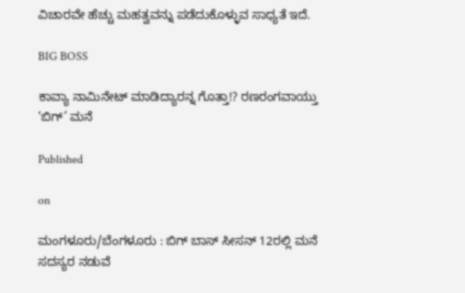ವಿಚಾರವೇ ಹೆಚ್ಚು ಮಹತ್ವವನ್ನು ಪಡೆದುಕೊಳ್ಳುವ ಸಾಧ್ಯತೆ ಇದೆ.

BIG BOSS

ಕಾವ್ಯಾ ನಾಮಿನೇಟ್ ಮಾಡಿದ್ಯಾರನ್ನ ಗೊತ್ತಾ!? ರಣರಂಗವಾಯ್ತು ‘ಬಿಗ್’ ಮನೆ

Published

on

ಮಂಗಳೂರು/ಬೆಂಗಳೂರು : ಬಿಗ್ ಬಾಸ್ ಸೀಸನ್ 12ರಲ್ಲಿ ಮನೆ ಸದಸ್ಯರ ನಡುವೆ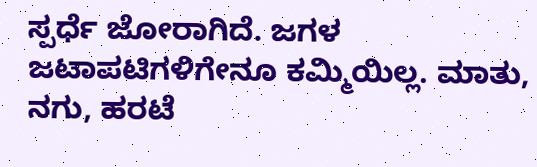ಸ್ಪರ್ಧೆ ಜೋರಾಗಿದೆ. ಜಗಳ ಜಟಾಪಟಿಗಳಿಗೇನೂ ಕಮ್ಮಿಯಿಲ್ಲ. ಮಾತು, ನಗು, ಹರಟೆ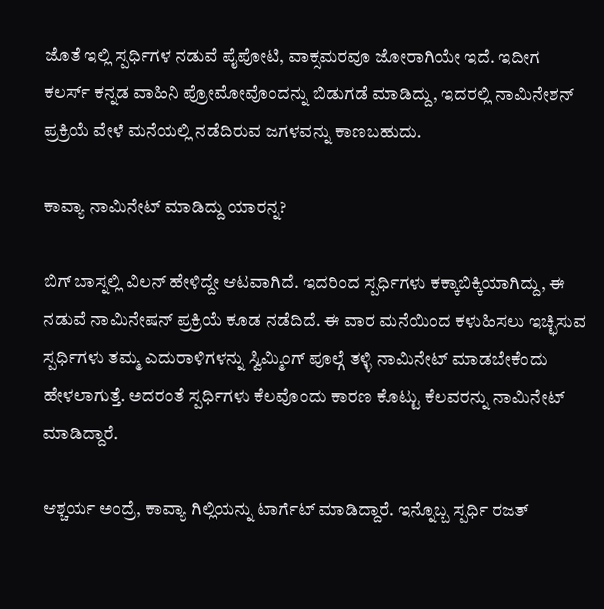ಜೊತೆ ಇಲ್ಲಿ ಸ್ಪರ್ಧಿಗಳ ನಡುವೆ ಪೈಪೋಟಿ, ವಾಕ್ಸಮರವೂ ಜೋರಾಗಿಯೇ ಇದೆ. ಇದೀಗ ಕಲರ್ಸ್ ಕನ್ನಡ ವಾಹಿನಿ ಪ್ರೋಮೋವೊಂದನ್ನು ಬಿಡುಗಡೆ ಮಾಡಿದ್ದು, ಇದರಲ್ಲಿ ನಾಮಿನೇಶನ್ ಪ್ರಕ್ರಿಯೆ ವೇಳೆ ಮನೆಯಲ್ಲಿ ನಡೆದಿರುವ ಜಗಳವನ್ನು ಕಾಣಬಹುದು.

ಕಾವ್ಯಾ ನಾಮಿನೇಟ್ ಮಾಡಿದ್ದು ಯಾರನ್ನ?

ಬಿಗ್ ಬಾಸ್ನಲ್ಲಿ ವಿಲನ್ ಹೇಳಿದ್ದೇ ಆಟವಾಗಿದೆ. ಇದರಿಂದ ಸ್ಪರ್ಧಿಗಳು ಕಕ್ಕಾಬಿಕ್ಕಿಯಾಗಿದ್ದು, ಈ ನಡುವೆ ನಾಮಿನೇಷನ್ ಪ್ರಕ್ರಿಯೆ ಕೂಡ ನಡೆದಿದೆ. ಈ ವಾರ ಮನೆಯಿಂದ ಕಳುಹಿಸಲು ಇಚ್ಛಿಸುವ ಸ್ಪರ್ಧಿಗಳು ತಮ್ಮ ಎದುರಾಳಿಗಳನ್ನು ಸ್ವಿಮ್ಮಿಂಗ್ ಪೂಲ್ಗೆ ತಳ್ಳಿ ನಾಮಿನೇಟ್ ಮಾಡಬೇಕೆಂದು ಹೇಳಲಾಗುತ್ತೆ. ಅದರಂತೆ ಸ್ಪರ್ಧಿಗಳು ಕೆಲವೊಂದು ಕಾರಣ ಕೊಟ್ಟು ಕೆಲವರನ್ನು ನಾಮಿನೇಟ್ ಮಾಡಿದ್ದಾರೆ.

ಆಶ್ಚರ್ಯ ಅಂದ್ರೆ, ಕಾವ್ಯಾ ಗಿಲ್ಲಿಯನ್ನು ಟಾರ್ಗೆಟ್ ಮಾಡಿದ್ದಾರೆ. ಇನ್ನೊಬ್ಬ ಸ್ಪರ್ಧಿ ರಜತ್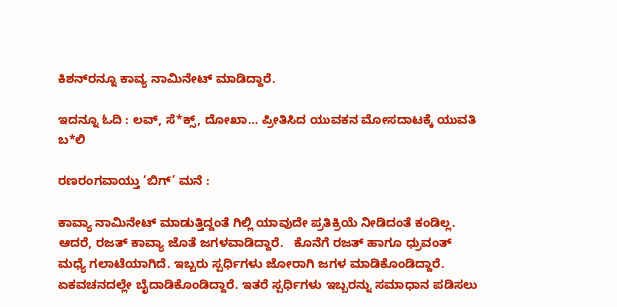ಕಿಶನ್‌ರನ್ನೂ ಕಾವ್ಯ ನಾಮಿನೇಟ್ ಮಾಡಿದ್ದಾರೆ.

ಇದನ್ನೂ ಓದಿ : ಲವ್, ಸೆ*ಕ್ಸ್, ದೋಖಾ… ಪ್ರೀತಿಸಿದ ಯುವಕನ ಮೋಸದಾಟಕ್ಕೆ ಯುವತಿ ಬ*ಲಿ

ರಣರಂಗವಾಯ್ತು ‘ಬಿಗ್’ ಮನೆ :

ಕಾವ್ಯಾ ನಾಮಿನೇಟ್ ಮಾಡುತ್ತಿದ್ದಂತೆ ಗಿಲ್ಲಿ ಯಾವುದೇ ಪ್ರತಿಕ್ರಿಯೆ ನೀಡಿದಂತೆ ಕಂಡಿಲ್ಲ. ಆದರೆ, ರಜತ್ ಕಾವ್ಯಾ ಜೊತೆ ಜಗಳವಾಡಿದ್ದಾರೆ.   ಕೊನೆಗೆ ರಜತ್ ಹಾಗೂ ಧ್ರುವಂತ್ ಮಧ್ಯೆ ಗಲಾಟೆಯಾಗಿದೆ. ಇಬ್ಬರು ಸ್ಪರ್ಧಿಗಳು ಜೋರಾಗಿ ಜಗಳ ಮಾಡಿಕೊಂಡಿದ್ದಾರೆ. ಏಕವಚನದಲ್ಲೇ ಬೈದಾಡಿಕೊಂಡಿದ್ದಾರೆ. ಇತರೆ ಸ್ಪರ್ಧಿಗಳು ಇಬ್ಬರನ್ನು ಸಮಾಧಾನ ಪಡಿಸಲು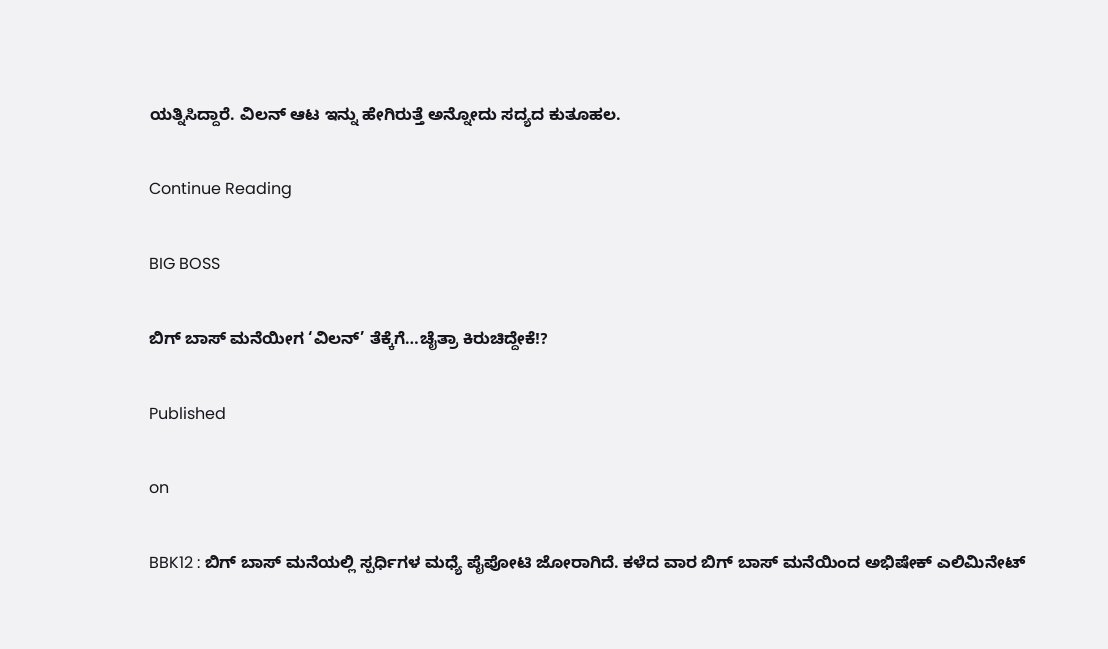ಯತ್ನಿಸಿದ್ದಾರೆ. ವಿಲನ್ ಆಟ ಇನ್ನು ಹೇಗಿರುತ್ತೆ ಅನ್ನೋದು ಸದ್ಯದ ಕುತೂಹಲ.

Continue Reading

BIG BOSS

ಬಿಗ್ ಬಾಸ್ ಮನೆಯೀಗ ‘ವಿಲನ್’ ತೆಕ್ಕೆಗೆ…ಚೈತ್ರಾ ಕಿರುಚಿದ್ದೇಕೆ!?

Published

on

BBK12 : ಬಿಗ್ ಬಾಸ್ ಮನೆಯಲ್ಲಿ ಸ್ಪರ್ಧಿಗಳ ಮಧ್ಯೆ ಪೈಪೋಟಿ ಜೋರಾಗಿದೆ. ಕಳೆದ ವಾರ ಬಿಗ್ ಬಾಸ್ ಮನೆಯಿಂದ ಅಭಿಷೇಕ್ ಎಲಿಮಿನೇಟ್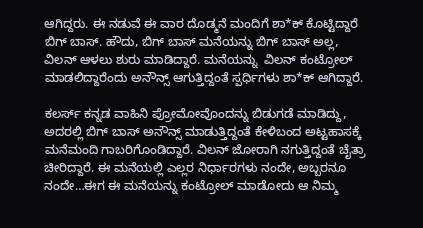ಆಗಿದ್ದರು. ಈ ನಡುವೆ ಈ ವಾರ ದೊಡ್ಮನೆ ಮಂದಿಗೆ ಶಾ*ಕ್ ಕೊಟ್ಟಿದ್ದಾರೆ ಬಿಗ್ ಬಾಸ್. ಹೌದು, ಬಿಗ್ ಬಾಸ್ ಮನೆಯನ್ನು ಬಿಗ್ ಬಾಸ್ ಅಲ್ಲ, ವಿಲನ್ ಆಳಲು ಶುರು ಮಾಡಿದ್ದಾರೆ. ಮನೆಯನ್ನು  ವಿಲನ್ ಕಂಟ್ರೋಲ್ ಮಾಡಲಿದ್ದಾರೆಂದು ಅನೌನ್ಸ್ ಆಗುತ್ತಿದ್ದಂತೆ ಸ್ಪರ್ಧಿಗಳು ಶಾ*ಕ್ ಆಗಿದ್ದಾರೆ.

ಕಲರ್ಸ್ ಕನ್ನಡ ವಾಹಿನಿ ಪ್ರೋಮೋವೊಂದನ್ನು ಬಿಡುಗಡೆ ಮಾಡಿದ್ದು, ಅದರಲ್ಲಿ ಬಿಗ್ ಬಾಸ್ ಅನೌನ್ಸ್ ಮಾಡುತ್ತಿದ್ದಂತೆ ಕೇಳಿಬಂದ ಅಟ್ಟಹಾಸಕ್ಕೆ ಮನೆಮಂದಿ ಗಾಬರಿಗೊಂಡಿದ್ದಾರೆ. ವಿಲನ್ ಜೋರಾಗಿ ನಗುತ್ತಿದ್ದಂತೆ ಚೈತ್ರಾ ಚೀರಿದ್ದಾರೆ. ಈ ಮನೆಯಲ್ಲಿ ಎಲ್ಲರ ನಿರ್ಧಾರಗಳು ನಂದೇ, ಅಬ್ಬರನೂ ನಂದೇ…ಈಗ ಈ ಮನೆಯನ್ನು ಕಂಟ್ರೋಲ್ ಮಾಡೋದು ಆ ನಿಮ್ಮ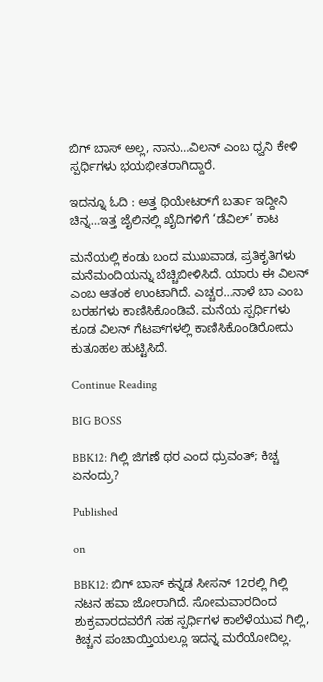ಬಿಗ್ ಬಾಸ್ ಅಲ್ಲ, ನಾನು…ವಿಲನ್ ಎಂಬ ಧ್ವನಿ ಕೇಳಿ ಸ್ಪರ್ಧಿಗಳು ಭಯಭೀತರಾಗಿದ್ದಾರೆ.

ಇದನ್ನೂ ಓದಿ : ಅತ್ತ ಥಿಯೇಟರ್‌ಗೆ ಬರ್ತಾ ಇದ್ದೀನಿ ಚಿನ್ನ…ಇತ್ತ ಜೈಲಿನಲ್ಲಿ ಖೈದಿಗಳಿಗೆ ‘ಡೆವಿಲ್’ ಕಾಟ

ಮನೆಯಲ್ಲಿ ಕಂಡು ಬಂದ ಮುಖವಾಡ, ಪ್ರತಿಕೃತಿಗಳು ಮನೆಮಂದಿಯನ್ನು ಬೆಚ್ಚಿಬೀಳಿಸಿದೆ. ಯಾರು ಈ ವಿಲನ್‌ ಎಂಬ ಆತಂಕ ಉಂಟಾಗಿದೆ. ಎಚ್ಚರ…ನಾಳೆ ಬಾ ಎಂಬ ಬರಹಗಳು ಕಾಣಿಸಿಕೊಂಡಿವೆ. ಮನೆಯ ಸ್ಪರ್ಧಿಗಳು ಕೂಡ ವಿಲನ್‌ ಗೆಟಪ್‌ಗಳಲ್ಲಿ ಕಾಣಿಸಿಕೊಂಡಿರೋದು ಕುತೂಹಲ ಹುಟ್ಟಿಸಿದೆ.

Continue Reading

BIG BOSS

BBK12: ಗಿಲ್ಲಿ ಜಿಗಣೆ ಥರ ಎಂದ ಧ್ರುವಂತ್; ಕಿಚ್ಚ ಏನಂದ್ರು?

Published

on

BBK12: ಬಿಗ್‌ ಬಾಸ್‌ ಕನ್ನಡ ಸೀಸನ್ 12ರಲ್ಲಿ ಗಿಲ್ಲಿ ನಟನ ಹವಾ ಜೋರಾಗಿದೆ. ಸೋಮವಾರದಿಂದ ಶುಕ್ರವಾರದವರೆಗೆ ಸಹ ಸ್ಪರ್ಧಿಗಳ ಕಾಲೆಳೆಯುವ ಗಿಲ್ಲಿ, ಕಿಚ್ಚನ ಪಂಚಾಯ್ತಿಯಲ್ಲೂ ಇದನ್ನ ಮರೆಯೋದಿಲ್ಲ.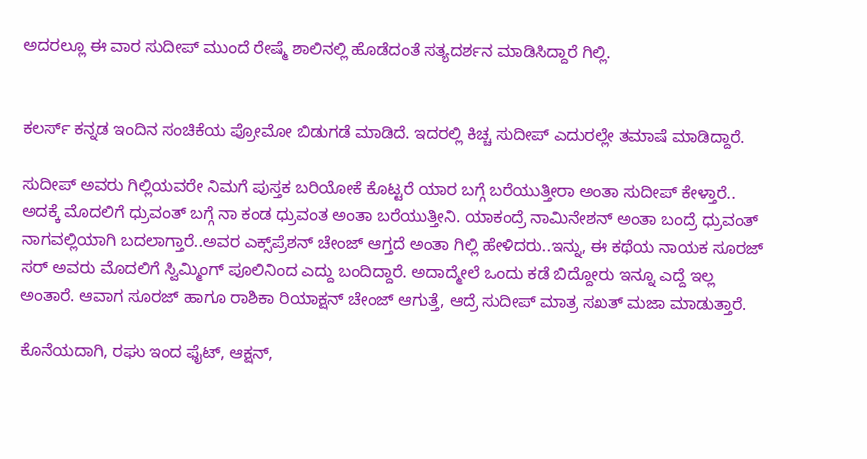ಅದರಲ್ಲೂ ಈ ವಾರ ಸುದೀಪ್ ಮುಂದೆ ರೇಷ್ಮೆ ಶಾಲಿನಲ್ಲಿ ಹೊಡೆದಂತೆ ಸತ್ಯದರ್ಶನ ಮಾಡಿಸಿದ್ದಾರೆ ಗಿಲ್ಲಿ.


ಕಲರ್ಸ್ ಕನ್ನಡ ಇಂದಿನ ಸಂಚಿಕೆಯ ಪ್ರೋಮೋ ಬಿಡುಗಡೆ ಮಾಡಿದೆ. ಇದರಲ್ಲಿ ಕಿಚ್ಚ ಸುದೀಪ್ ಎದುರಲ್ಲೇ ತಮಾಷೆ ಮಾಡಿದ್ದಾರೆ.

ಸುದೀಪ್‌ ಅವರು ಗಿಲ್ಲಿಯವರೇ ನಿಮಗೆ ಪುಸ್ತಕ ಬರಿಯೋಕೆ ಕೊಟ್ಟರೆ ಯಾರ ಬಗ್ಗೆ ಬರೆಯುತ್ತೀರಾ ಅಂತಾ ಸುದೀಪ್‌ ಕೇಳ್ತಾರೆ.. ಅದಕ್ಕೆ ಮೊದಲಿಗೆ ಧ್ರುವಂತ್‌ ಬಗ್ಗೆ ನಾ ಕಂಡ ಧ್ರುವಂತ ಅಂತಾ ಬರೆಯುತ್ತೀನಿ. ಯಾಕಂದ್ರೆ ನಾಮಿನೇಶನ್‌ ಅಂತಾ ಬಂದ್ರೆ ಧ್ರುವಂತ್‌ ನಾಗವಲ್ಲಿಯಾಗಿ ಬದಲಾಗ್ತಾರೆ..ಅವರ ಎಕ್ಸ್‌ಪ್ರೆಶನ್‌ ಚೇಂಜ್‌ ಆಗ್ತದೆ ಅಂತಾ ಗಿಲ್ಲಿ ಹೇಳಿದರು..ಇನ್ನು, ಈ ಕಥೆಯ ನಾಯಕ ಸೂರಜ್‌ ಸರ್‌ ಅವರು ಮೊದಲಿಗೆ ಸ್ವಿಮ್ಮಿಂಗ್‌ ಪೂಲಿನಿಂದ ಎದ್ದು ಬಂದಿದ್ದಾರೆ. ಅದಾದ್ಮೇಲೆ ಒಂದು ಕಡೆ ಬಿದ್ದೋರು ಇನ್ನೂ ಎದ್ದೆ ಇಲ್ಲ ಅಂತಾರೆ. ಆವಾಗ ಸೂರಜ್‌ ಹಾಗೂ ರಾಶಿಕಾ ರಿಯಾಕ್ಷನ್‌ ಚೇಂಜ್‌ ಆಗುತ್ತೆ, ಆದ್ರೆ ಸುದೀಪ್‌ ಮಾತ್ರ ಸಖತ್‌ ಮಜಾ ಮಾಡುತ್ತಾರೆ.

ಕೊನೆಯದಾಗಿ, ರಘು ಇಂದ ಫೈಟ್‌, ಆಕ್ಷನ್‌,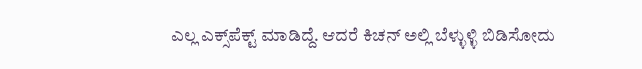ಎಲ್ಲ ಎಕ್ಸ್‌ಪೆಕ್ಟ್‌ ಮಾಡಿದ್ದೆ. ಆದರೆ ಕಿಚನ್‌ ಅಲ್ಲಿ ಬೆಳ್ಳುಳ್ಳಿ ಬಿಡಿಸೋದು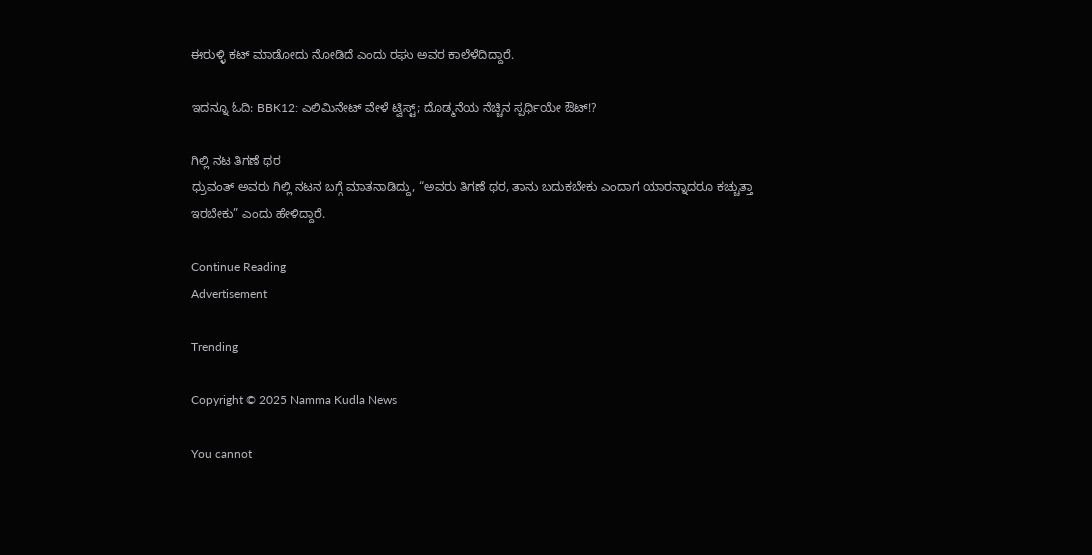ಈರುಳ್ಳಿ ಕಟ್‌ ಮಾಡೋದು ನೋಡಿದೆ ಎಂದು ರಘು ಅವರ ಕಾಲೆಳೆದಿದ್ದಾರೆ.

ಇದನ್ನೂ ಓದಿ: BBK12: ಎಲಿಮಿನೇಟ್‌ ವೇಳೆ ಟ್ವಿಸ್ಟ್; ದೊಡ್ಮನೆಯ ನೆಚ್ಚಿನ ಸ್ಪರ್ಧಿಯೇ ಔಟ್!?

ಗಿಲ್ಲಿ ನಟ ತಿಗಣೆ ಥರ
ಧ್ರುವಂತ್‌ ಅವರು ಗಿಲ್ಲಿ ನಟನ ಬಗ್ಗೆ ಮಾತನಾಡಿದ್ದು, “ಅವರು ತಿಗಣೆ ಥರ, ತಾನು ಬದುಕಬೇಕು ಎಂದಾಗ ಯಾರನ್ನಾದರೂ ಕಚ್ಚುತ್ತಾ ಇರಬೇಕು” ಎಂದು ಹೇಳಿದ್ದಾರೆ.

Continue Reading
Advertisement

Trending

Copyright © 2025 Namma Kudla News

You cannot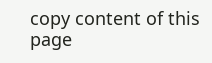copy content of this page